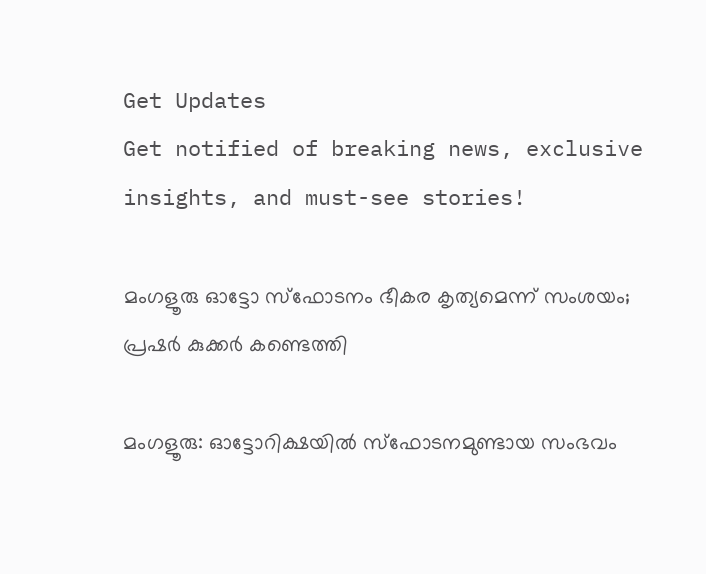Get Updates
Get notified of breaking news, exclusive insights, and must-see stories!

മംഗളൂരു ഓട്ടോ സ്‌ഫോടനം ഭീകര കൃത്യമെന്ന് സംശയം; പ്രഷര്‍ കുക്കര്‍ കണ്ടെത്തി

മംഗളൂരു: ഓട്ടോറിക്ഷയില്‍ സ്‌ഫോടനമുണ്ടായ സംഭവം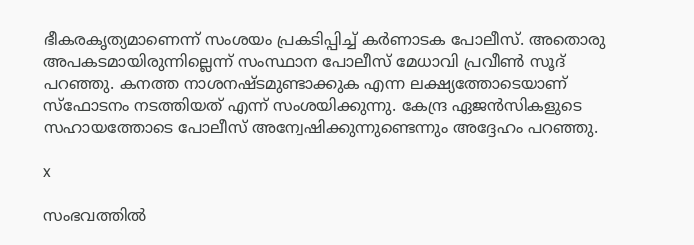ഭീകരകൃത്യമാണെന്ന് സംശയം പ്രകടിപ്പിച്ച് കര്‍ണാടക പോലീസ്. അതൊരു അപകടമായിരുന്നില്ലെന്ന് സംസ്ഥാന പോലീസ് മേധാവി പ്രവീണ്‍ സൂദ് പറഞ്ഞു. കനത്ത നാശനഷ്ടമുണ്ടാക്കുക എന്ന ലക്ഷ്യത്തോടെയാണ് സ്‌ഫോടനം നടത്തിയത് എന്ന് സംശയിക്കുന്നു. കേന്ദ്ര ഏജന്‍സികളുടെ സഹായത്തോടെ പോലീസ് അന്വേഷിക്കുന്നുണ്ടെന്നും അദ്ദേഹം പറഞ്ഞു.

x

സംഭവത്തില്‍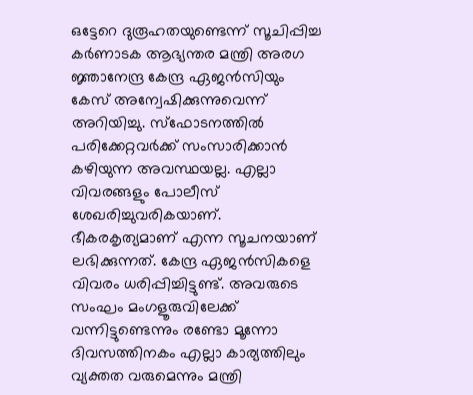ഒട്ടേറെ ദുരൂഹതയുണ്ടെന്ന് സൂചിപ്പിച്ച കര്‍ണാടക ആഭ്യന്തര മന്ത്രി അരഗ ജ്ഞാനേന്ദ്ര കേന്ദ്ര ഏജന്‍സിയും കേസ് അന്വേഷിക്കുന്നുവെന്ന് അറിയിച്ചു. സ്‌ഫോടനത്തില്‍ പരിക്കേറ്റവര്‍ക്ക് സംസാരിക്കാന്‍ കഴിയുന്ന അവസ്ഥയല്ല. എല്ലാ വിവരങ്ങളും പോലീസ് ശേഖരിച്ചുവരികയാണ്. ഭീകരകൃത്യമാണ് എന്ന സൂചനയാണ് ലഭിക്കുന്നത്. കേന്ദ്ര ഏജന്‍സികളെ വിവരം ധരിപ്പിച്ചിട്ടുണ്ട്. അവരുടെ സംഘം മംഗളൂരുവിലേക്ക് വന്നിട്ടുണ്ടെന്നും രണ്ടോ മൂന്നോ ദിവസത്തിനകം എല്ലാ കാര്യത്തിലും വ്യക്തത വരുമെന്നും മന്ത്രി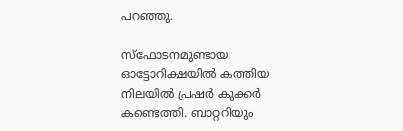പറഞ്ഞു.

സ്‌ഫോടനമുണ്ടായ ഓട്ടോറിക്ഷയില്‍ കത്തിയ നിലയില്‍ പ്രഷര്‍ കുക്കര്‍ കണ്ടെത്തി. ബാറ്ററിയും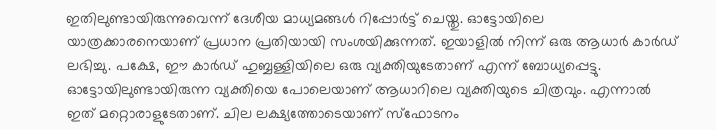ഇതിലുണ്ടായിരുന്നുവെന്ന് ദേശീയ മാധ്യമങ്ങള്‍ റിപ്പോര്‍ട്ട് ചെയ്തു. ഓട്ടോയിലെ യാത്രക്കാരനെയാണ് പ്രധാന പ്രതിയായി സംശയിക്കുന്നത്. ഇയാളില്‍ നിന്ന് ഒരു ആധാര്‍ കാര്‍ഡ് ലഭിച്ചു. പക്ഷേ, ഈ കാര്‍ഡ് ഹുബ്ബള്ളിയിലെ ഒരു വ്യക്തിയുടേതാണ് എന്ന് ബോധ്യപ്പെട്ടു. ഓട്ടോയിലുണ്ടായിരുന്ന വ്യക്തിയെ പോലെയാണ് ആധാറിലെ വ്യക്തിയുടെ ചിത്രവും. എന്നാല്‍ ഇത് മറ്റൊരാളുടേതാണ്. ചില ലക്ഷ്യത്തോടെയാണ് സ്‌ഫോടനം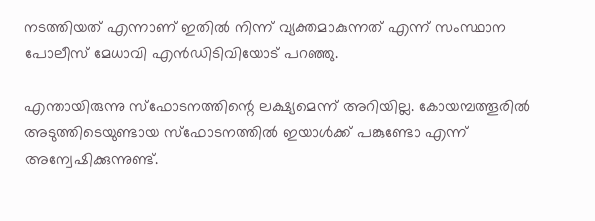നടത്തിയത് എന്നാണ് ഇതില്‍ നിന്ന് വ്യക്തമാകുന്നത് എന്ന് സംസ്ഥാന പോലീസ് മേധാവി എന്‍ഡിടിവിയോട് പറഞ്ഞു.

എന്തായിരുന്നു സ്‌ഫോടനത്തിന്റെ ലക്ഷ്യമെന്ന് അറിയില്ല. കോയമ്പത്തൂരില്‍ അടുത്തിടെയുണ്ടായ സ്‌ഫോടനത്തില്‍ ഇയാള്‍ക്ക് പങ്കുണ്ടോ എന്ന് അന്വേഷിക്കുന്നുണ്ട്.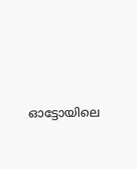ഓട്ടോയിലെ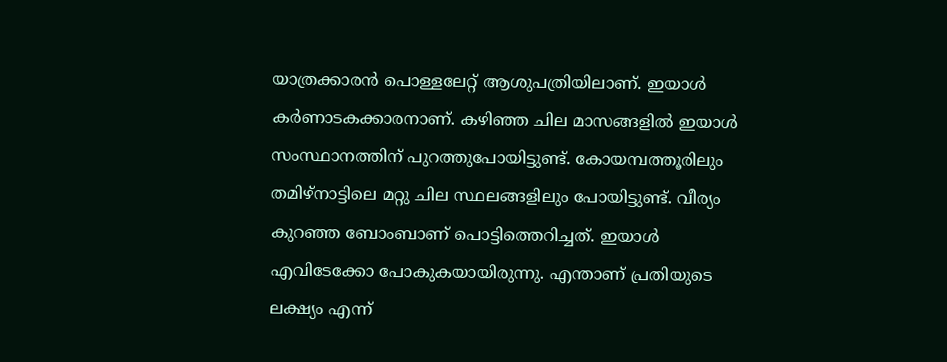യാത്രക്കാരന്‍ പൊള്ളലേറ്റ് ആശുപത്രിയിലാണ്. ഇയാള്‍ കര്‍ണാടകക്കാരനാണ്. കഴിഞ്ഞ ചില മാസങ്ങളില്‍ ഇയാള്‍ സംസ്ഥാനത്തിന് പുറത്തുപോയിട്ടുണ്ട്. കോയമ്പത്തൂരിലും തമിഴ്‌നാട്ടിലെ മറ്റു ചില സ്ഥലങ്ങളിലും പോയിട്ടുണ്ട്. വീര്യം കുറഞ്ഞ ബോംബാണ് പൊട്ടിത്തെറിച്ചത്. ഇയാള്‍ എവിടേക്കോ പോകുകയായിരുന്നു. എന്താണ് പ്രതിയുടെ ലക്ഷ്യം എന്ന്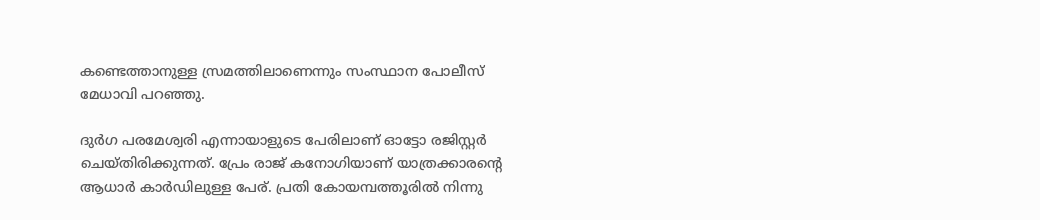കണ്ടെത്താനുള്ള സ്രമത്തിലാണെന്നും സംസ്ഥാന പോലീസ് മേധാവി പറഞ്ഞു.

ദുര്‍ഗ പരമേശ്വരി എന്നായാളുടെ പേരിലാണ് ഓട്ടോ രജിസ്റ്റര്‍ ചെയ്തിരിക്കുന്നത്. പ്രേം രാജ് കനോഗിയാണ് യാത്രക്കാരന്റെ ആധാര്‍ കാര്‍ഡിലുള്ള പേര്. പ്രതി കോയമ്പത്തൂരില്‍ നിന്നു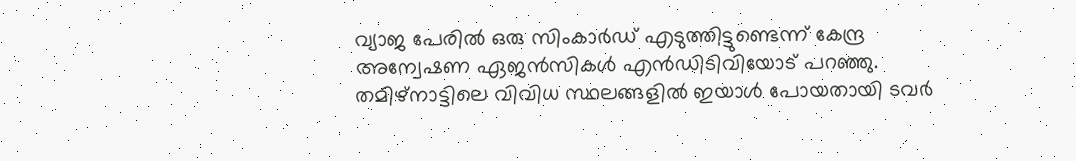വ്യാജ പേരില്‍ ഒരു സിംകാര്‍ഡ് എടുത്തിട്ടുണ്ടെന്ന് കേന്ദ്ര അന്വേഷണ ഏജന്‍സികള്‍ എന്‍ഡിടിവിയോട് പറഞ്ഞു. തമിഴ്‌നാട്ടിലെ വിവിധ സ്ഥലങ്ങളില്‍ ഇയാള്‍ പോയതായി ടവര്‍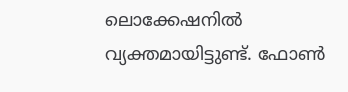ലൊക്കേഷനില്‍ വ്യക്തമായിട്ടുണ്ട്. ഫോണ്‍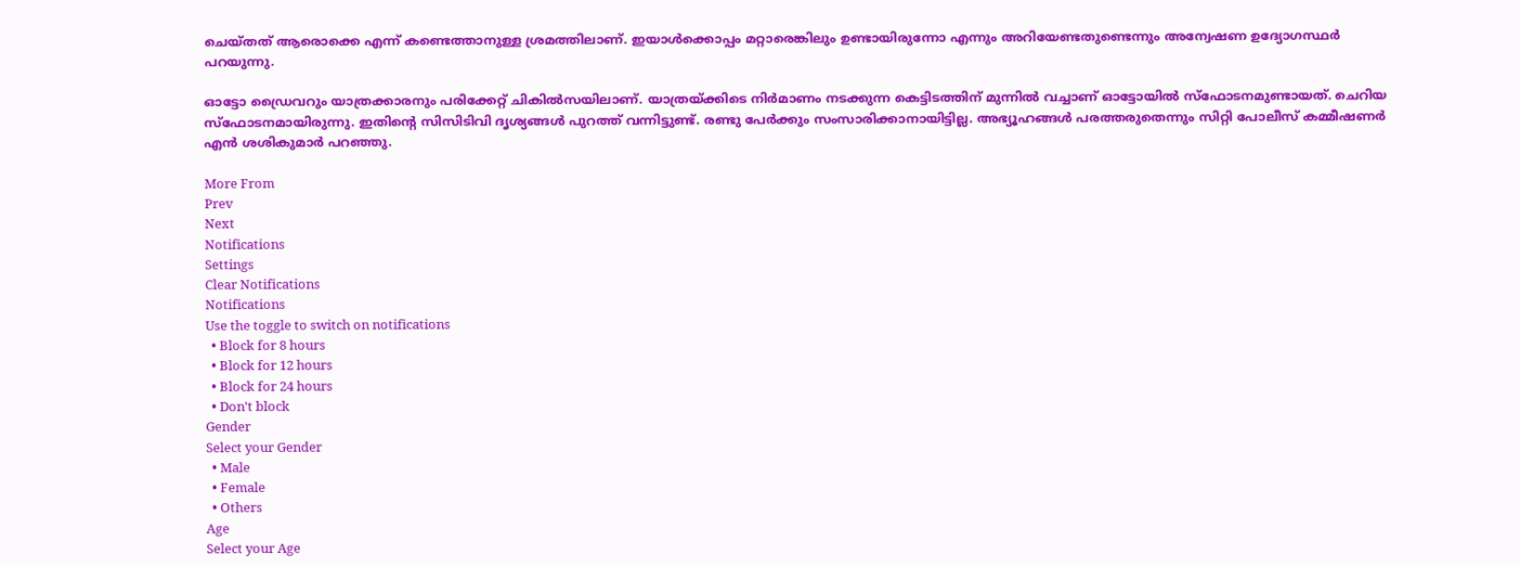ചെയ്തത് ആരൊക്കെ എന്ന് കണ്ടെത്താനുള്ള ശ്രമത്തിലാണ്. ഇയാള്‍ക്കൊപ്പം മറ്റാരെങ്കിലും ഉണ്ടായിരുന്നോ എന്നും അറിയേണ്ടതുണ്ടെന്നും അന്വേഷണ ഉദ്യോഗസ്ഥര്‍ പറയുന്നു.

ഓട്ടോ ഡ്രൈവറും യാത്രക്കാരനും പരിക്കേറ്റ് ചികില്‍സയിലാണ്. യാത്രയ്ക്കിടെ നിര്‍മാണം നടക്കുന്ന കെട്ടിടത്തിന് മുന്നില്‍ വച്ചാണ് ഓട്ടോയില്‍ സ്‌ഫോടനമുണ്ടായത്. ചെറിയ സ്‌ഫോടനമായിരുന്നു. ഇതിന്റെ സിസിടിവി ദൃശ്യങ്ങള്‍ പുറത്ത് വന്നിട്ടുണ്ട്. രണ്ടു പേര്‍ക്കും സംസാരിക്കാനായിട്ടില്ല. അഭ്യൂഹങ്ങള്‍ പരത്തരുതെന്നും സിറ്റി പോലീസ് കമ്മീഷണര്‍ എന്‍ ശശികുമാര്‍ പറഞ്ഞു.

More From
Prev
Next
Notifications
Settings
Clear Notifications
Notifications
Use the toggle to switch on notifications
  • Block for 8 hours
  • Block for 12 hours
  • Block for 24 hours
  • Don't block
Gender
Select your Gender
  • Male
  • Female
  • Others
Age
Select your Age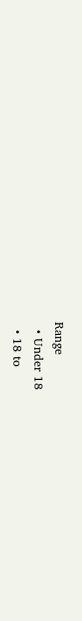Range
  • Under 18
  • 18 to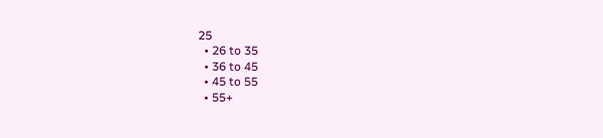25
  • 26 to 35
  • 36 to 45
  • 45 to 55
  • 55+